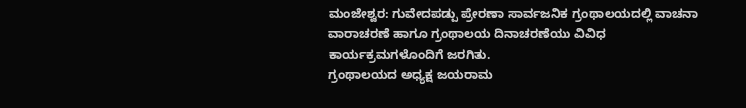ಮಂಜೇಶ್ವರ: ಗುವೇದಪಡ್ಪು ಪ್ರೇರಣಾ ಸಾರ್ವಜನಿಕ ಗ್ರಂಥಾಲಯದಲ್ಲಿ ವಾಚನಾ ವಾರಾಚರಣೆ ಹಾಗೂ ಗ್ರಂಥಾಲಯ ದಿನಾಚರಣೆಯು ವಿವಿಧ ಕಾರ್ಯಕ್ರಮಗಳೊಂದಿಗೆ ಜರಗಿತು.
ಗ್ರಂಥಾಲಯದ ಅಧ್ಯಕ್ಷ ಜಯರಾಮ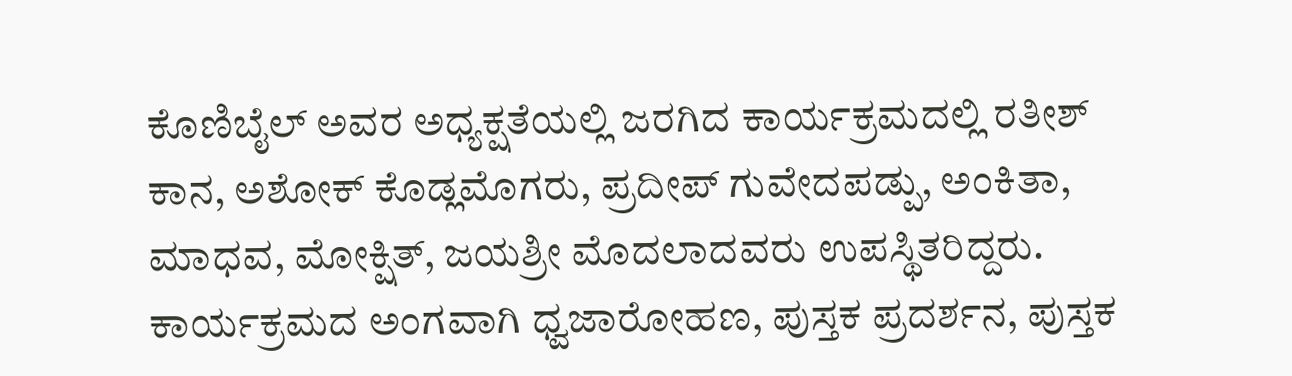ಕೊಣಿಬೈಲ್ ಅವರ ಅಧ್ಯಕ್ಷತೆಯಲ್ಲಿ ಜರಗಿದ ಕಾರ್ಯಕ್ರಮದಲ್ಲಿ ರತೀಶ್ ಕಾನ, ಅಶೋಕ್ ಕೊಡ್ಲಮೊಗರು, ಪ್ರದೀಪ್ ಗುವೇದಪಡ್ಪು, ಅಂಕಿತಾ, ಮಾಧವ, ಮೋಕ್ಷಿತ್, ಜಯಶ್ರೀ ಮೊದಲಾದವರು ಉಪಸ್ಥಿತರಿದ್ದರು.
ಕಾರ್ಯಕ್ರಮದ ಅಂಗವಾಗಿ ಧ್ವಜಾರೋಹಣ, ಪುಸ್ತಕ ಪ್ರದರ್ಶನ, ಪುಸ್ತಕ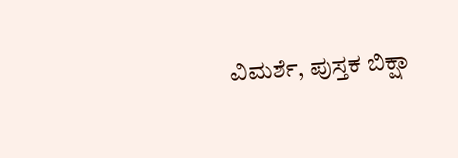ವಿಮರ್ಶೆ, ಪುಸ್ತಕ ಬಿಕ್ಷಾ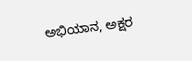ಅಭಿಯಾನ, ಅಕ್ಷರ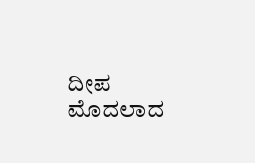ದೀಪ ಮೊದಲಾದ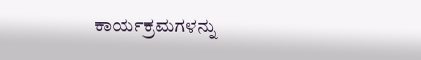ಕಾರ್ಯಕ್ರಮಗಳನ್ನು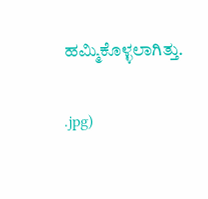ಹಮ್ಮಿಕೊಳ್ಳಲಾಗಿತ್ತು.

.jpg)